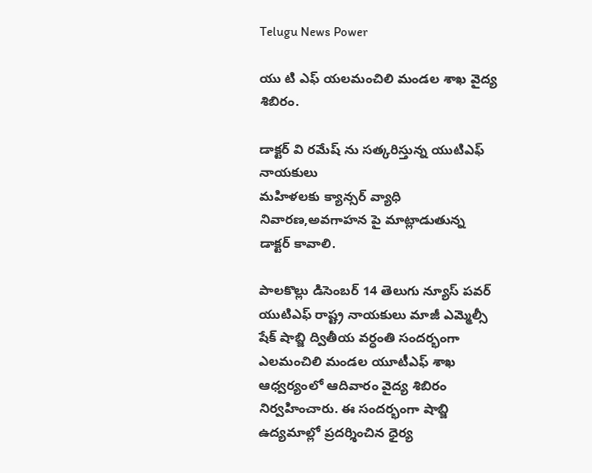Telugu News Power

యు టి ఎఫ్ యలమంచిలి మండల శాఖ వైద్య శిబిరం.

డాక్టర్ వి రమేష్ ను సత్కరిస్తున్న యుటిఎఫ్ నాయకులు
మహిళలకు క్యాన్సర్ వ్యాధి నివారణ,అవగాహన పై మాట్లాడుతున్న డాక్టర్ కావాలి.

పాలకొల్లు డిసెంబర్ 14 తెలుగు న్యూస్ పవర్ యుటిఎఫ్ రాష్ట్ర నాయకులు మాజీ ఎమ్మెల్సీ షేక్ షాబ్జి ద్వితీయ వర్ధంతి సందర్భంగా ఎలమంచిలి మండల యూటీఎఫ్ శాఖ ఆధ్వర్యంలో ఆదివారం వైద్య శిబిరం నిర్వహించారు. ఈ సందర్భంగా షాబ్జి ఉద్యమాల్లో ప్రదర్శించిన ధైర్య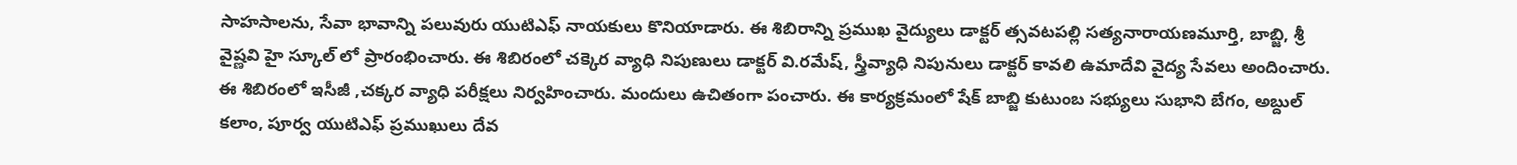సాహసాలను, సేవా భావాన్ని పలువురు యుటిఎఫ్ నాయకులు కొనియాడారు. ఈ శిబిరాన్ని ప్రముఖ వైద్యులు డాక్టర్ త్సవటపల్లి సత్యనారాయణమూర్తి, బాబ్జి, శ్రీ వైష్ణవి హై స్కూల్ లో ప్రారంభించారు. ఈ శిబిరంలో చక్కెర వ్యాధి నిపుణులు డాక్టర్ వి.రమేష్, స్త్రీవ్యాధి నిపునులు డాక్టర్ కావలి ఉమాదేవి వైద్య సేవలు అందించారు. ఈ శిబిరంలో ఇసీజీ ,చక్కర వ్యాధి పరీక్షలు నిర్వహించారు. మందులు ఉచితంగా పంచారు. ఈ కార్యక్రమంలో షేక్ బాబ్జి కుటుంబ సభ్యులు సుభాని బేగం, అబ్దుల్ కలాం, పూర్వ యుటిఎఫ్ ప్రముఖులు దేవ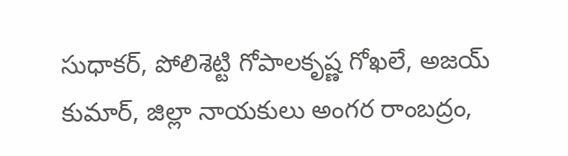సుధాకర్, పోలిశెట్టి గోపాలకృష్ణ గోఖలే, అజయ్ కుమార్, జిల్లా నాయకులు అంగర రాంబద్రం,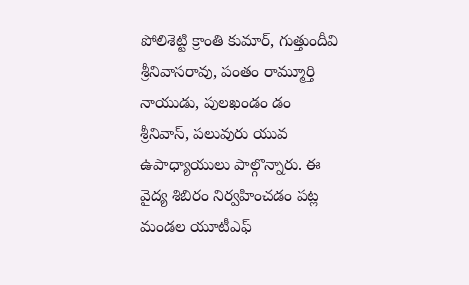పోలిశెట్టి క్రాంతి కుమార్, గుత్తుందీవి శ్రీనివాసరావు, పంతం రామ్మూర్తి నాయుడు, పులఖండం డం శ్రీనివాస్, పలువురు యువ ఉపాధ్యాయులు పాల్గొన్నారు. ఈ వైద్య శిబిరం నిర్వహించడం పట్ల మండల యూటీఎఫ్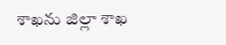శాఖను జిల్లా శాఖ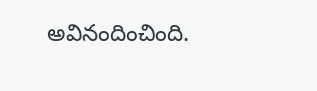అవినందించింది.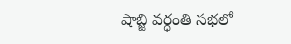షాబ్జి వర్ధంతి సభలో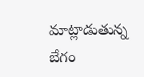మాట్లాడుతున్న బేగం